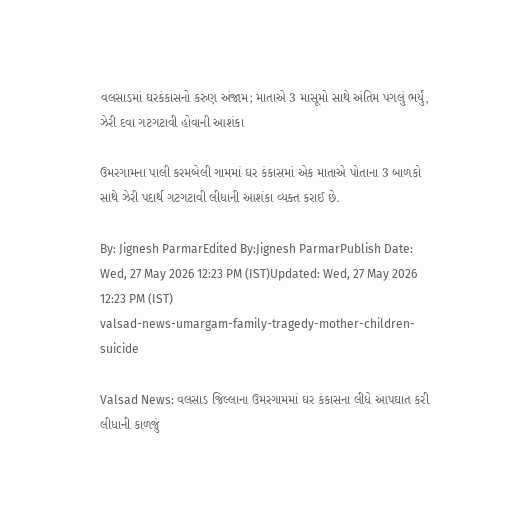વલસાડમાં ઘરકંકાસનો કરુણ અંજામ; માતાએ 3 માસૂમો સાથે અંતિમ પગલું ભર્યું, ઝેરી દવા ગટગટાવી હોવાની આશંકા

ઉમરગામના પાલી કરમબેલી ગામમાં ઘર કંકાસમાં એક માતાએ પોતાના 3 બાળકો સાથે ઝેરી પદાર્થ ગટગટાવી લીધાની આશંકા વ્યક્ત કરાઈ છે.

By: Jignesh ParmarEdited By:Jignesh ParmarPublish Date: Wed, 27 May 2026 12:23 PM (IST)Updated: Wed, 27 May 2026 12:23 PM (IST)
valsad-news-umargam-family-tragedy-mother-children-suicide

Valsad News: વલસાડ જિલ્લાના ઉમરગામમાં ઘર કંકાસના લીધે આપઘાત કરી લીધાની કાળજું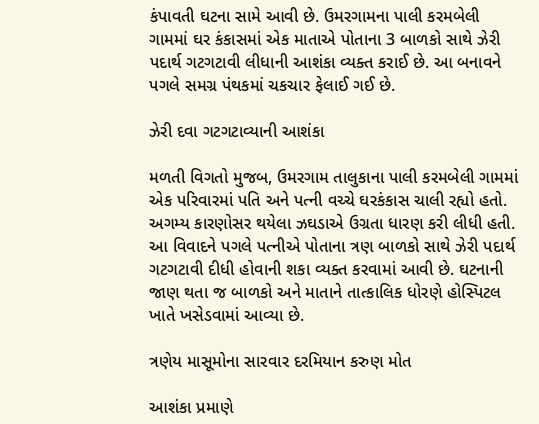કંપાવતી ઘટના સામે આવી છે. ઉમરગામના પાલી કરમબેલી ગામમાં ઘર કંકાસમાં એક માતાએ પોતાના 3 બાળકો સાથે ઝેરી પદાર્થ ગટગટાવી લીધાની આશંકા વ્યક્ત કરાઈ છે. આ બનાવને પગલે સમગ્ર પંથકમાં ચકચાર ફેલાઈ ગઈ છે.

ઝેરી દવા ગટગટાવ્યાની આશંકા

મળતી વિગતો મુજબ, ઉમરગામ તાલુકાના પાલી કરમબેલી ગામમાં એક પરિવારમાં પતિ અને પત્ની વચ્ચે ઘરકંકાસ ચાલી રહ્યો હતો. અગમ્ય કારણોસર થયેલા ઝઘડાએ ઉગ્રતા ધારણ કરી લીધી હતી. આ વિવાદને પગલે પત્નીએ પોતાના ત્રણ બાળકો સાથે ઝેરી પદાર્થ ગટગટાવી દીધી હોવાની શકા વ્યક્ત કરવામાં આવી છે. ઘટનાની જાણ થતા જ બાળકો અને માતાને તાત્કાલિક ધોરણે હોસ્પિટલ ખાતે ખસેડવામાં આવ્યા છે.

ત્રણેય માસૂમોના સારવાર દરમિયાન કરુણ મોત

આશંકા પ્રમાણે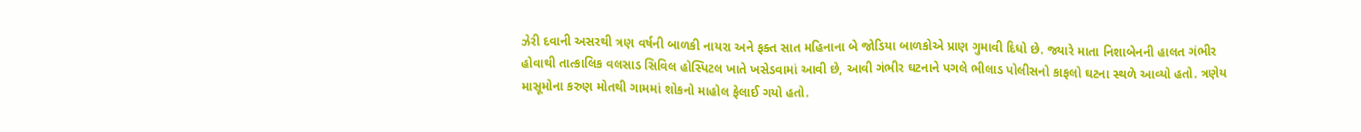ઝેરી દવાની અસરથી ત્રણ વર્ષની બાળકી નાયરા અને ફક્ત સાત મહિનાના બે જોડિયા બાળકોએ પ્રાણ ગુમાવી દિધો છે. જ્યારે માતા નિશાબેનની હાલત ગંભીર હોવાથી તાત્કાલિક વલસાડ સિવિલ હોસ્પિટલ ખાતે ખસેડવામાં આવી છે, આવી ગંભીર ઘટનાને પગલે ભીલાડ પોલીસનો કાફલો ઘટના સ્થળે આવ્યો હતો. ત્રણેય માસૂમોના કરુણ મોતથી ગામમાં શોકનો માહોલ ફેલાઈ ગયો હતો.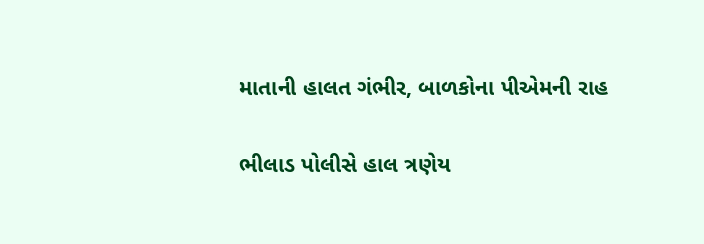માતાની હાલત ગંભીર, બાળકોના પીએમની રાહ

ભીલાડ પોલીસે હાલ ત્રણેય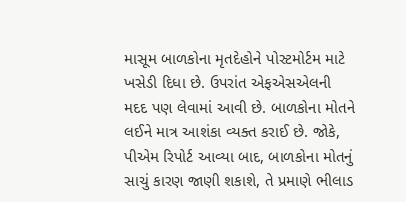માસૂમ બાળકોના મૃતદેહોને પોસ્ટમોર્ટમ માટે ખસેડી દિધા છે. ઉપરાંત એફએસએલની મદદ પણ લેવામાં આવી છે. બાળકોના મોતને લઈને માત્ર આશંકા વ્યક્ત કરાઈ છે. જોકે, પીએમ રિપોર્ટ આવ્યા બાદ, બાળકોના મોતનું સાચું કારણ જાણી શકાશે, તે પ્રમાણે ભીલાડ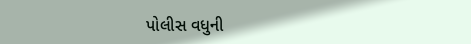પોલીસ વધુની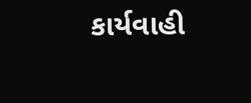કાર્યવાહી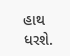હાથ ધરશે.